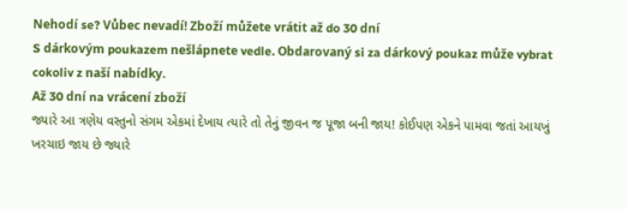Nehodí se? Vůbec nevadí! Zboží můžete vrátit až do 30 dní
S dárkovým poukazem nešlápnete vedle. Obdarovaný si za dárkový poukaz může vybrat cokoliv z naší nabídky.
Až 30 dní na vrácení zboží
જ્યારે આ ત્રણેય વસ્તુનો સંગમ એકમાં દેખાય ત્યારે તો તેનું જીવન જ પૂજા બની જાય! કોઈપણ એકને પામવા જતાં આયખું ખરચાઇ જાય છે જ્યારે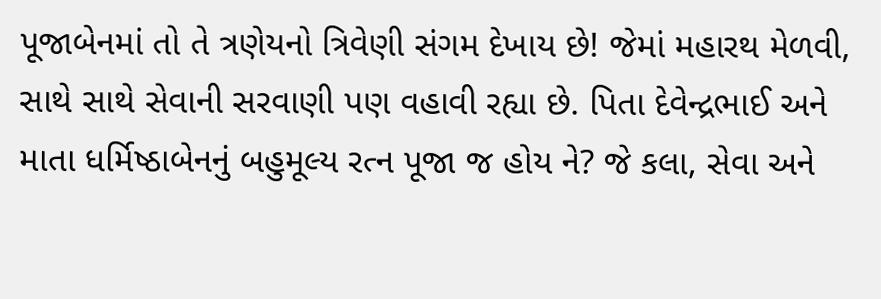પૂજાબેનમાં તો તે ત્રણેયનો ત્રિવેણી સંગમ દેખાય છે! જેમાં મહારથ મેળવી, સાથે સાથે સેવાની સરવાણી પણ વહાવી રહ્યા છે. પિતા દેવેન્દ્રભાઈ અને માતા ધર્મિષ્ઠાબેનનું બહુમૂલ્ય રત્ન પૂજા જ હોય ને? જે કલા, સેવા અને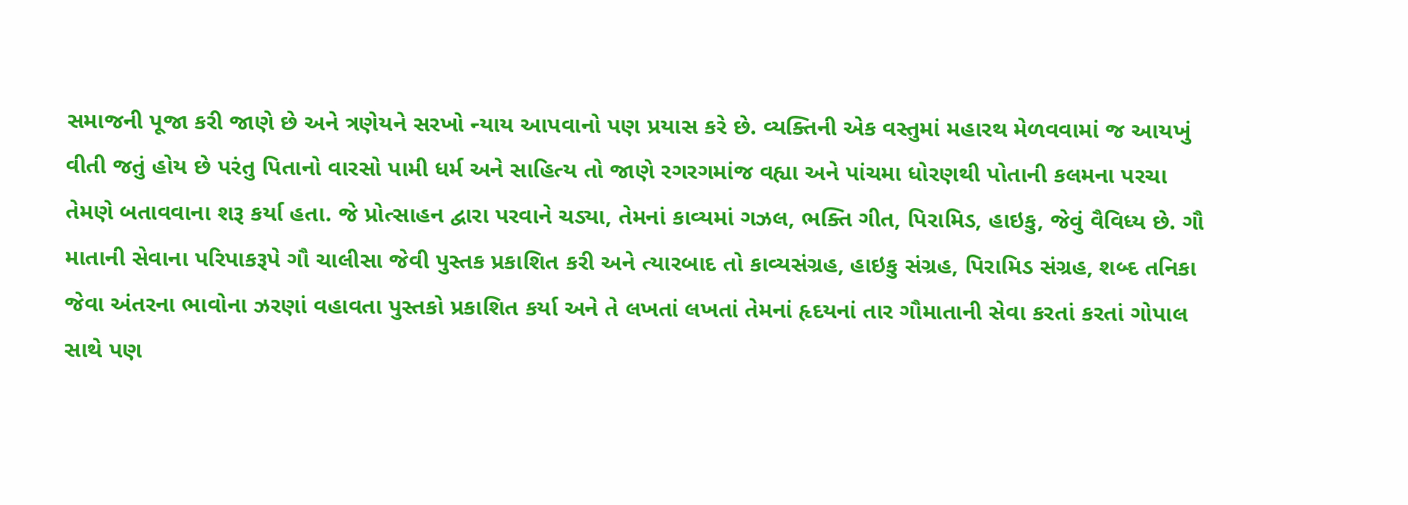સમાજની પૂજા કરી જાણે છે અને ત્રણેયને સરખો ન્યાય આપવાનો પણ પ્રયાસ કરે છે. વ્યક્તિની એક વસ્તુમાં મહારથ મેળવવામાં જ આયખું વીતી જતું હોય છે પરંતુ પિતાનો વારસો પામી ધર્મ અને સાહિત્ય તો જાણે રગરગમાંજ વહ્યા અને પાંચમા ધોરણથી પોતાની કલમના પરચા તેમણે બતાવવાના શરૂ કર્યા હતા. જે પ્રોત્સાહન દ્વારા પરવાને ચડ્યા, તેમનાં કાવ્યમાં ગઝલ, ભક્તિ ગીત, પિરામિડ, હાઇકુ, જેવું વૈવિધ્ય છે. ગૌ માતાની સેવાના પરિપાકરૂપે ગૌ ચાલીસા જેવી પુસ્તક પ્રકાશિત કરી અને ત્યારબાદ તો કાવ્યસંગ્રહ, હાઇકુ સંગ્રહ, પિરામિડ સંગ્રહ, શબ્દ તનિકા જેવા અંતરના ભાવોના ઝરણાં વહાવતા પુસ્તકો પ્રકાશિત કર્યા અને તે લખતાં લખતાં તેમનાં હૃદયનાં તાર ગૌમાતાની સેવા કરતાં કરતાં ગોપાલ સાથે પણ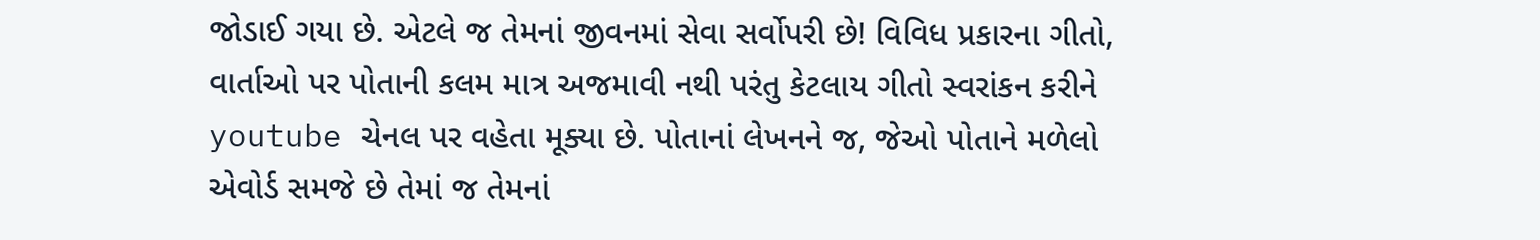જોડાઈ ગયા છે. એટલે જ તેમનાં જીવનમાં સેવા સર્વોપરી છે! વિવિધ પ્રકારના ગીતો, વાર્તાઓ પર પોતાની કલમ માત્ર અજમાવી નથી પરંતુ કેટલાય ગીતો સ્વરાંકન કરીને youtube ચેનલ પર વહેતા મૂક્યા છે. પોતાનાં લેખનને જ, જેઓ પોતાને મળેલો એવોર્ડ સમજે છે તેમાં જ તેમનાં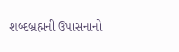શબ્દબ્રહ્મની ઉપાસનાનો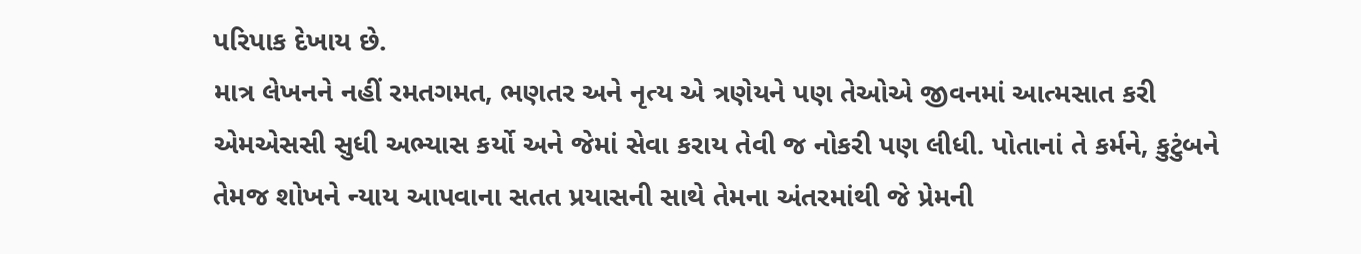પરિપાક દેખાય છે.
માત્ર લેખનને નહીં રમતગમત, ભણતર અને નૃત્ય એ ત્રણેયને પણ તેઓએ જીવનમાં આત્મસાત કરી એમએસસી સુધી અભ્યાસ કર્યો અને જેમાં સેવા કરાય તેવી જ નોકરી પણ લીધી. પોતાનાં તે કર્મને, કુટુંબને તેમજ શોખને ન્યાય આપવાના સતત પ્રયાસની સાથે તેમના અંતરમાંથી જે પ્રેમની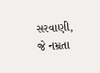સરવાણી, જે નમ્રતા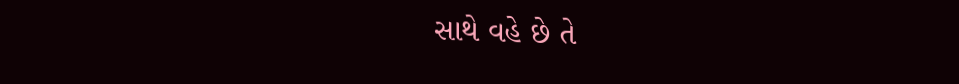સાથે વહે છે તે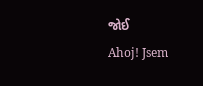જોઈ
Ahoj! Jsem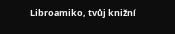Libroamiko, tvůj knižní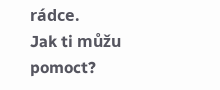rádce.
Jak ti můžu pomoct?